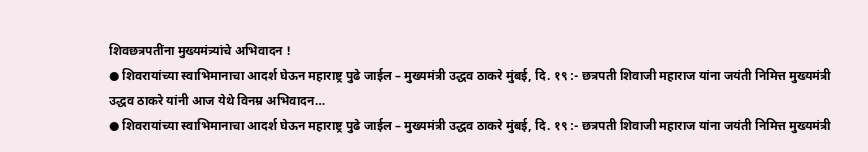शिवछत्रपतींना मुख्यमंत्र्यांचे अभिवादन !
● शिवरायांच्या स्वाभिमानाचा आदर्श घेऊन महाराष्ट्र पुढे जाईल – मुख्यमंत्री उद्धव ठाकरे मुंबई, दि. १९ :- छत्रपती शिवाजी महाराज यांना जयंती निमित्त मुख्यमंत्री उद्धव ठाकरे यांनी आज येथे विनम्र अभिवादन…
● शिवरायांच्या स्वाभिमानाचा आदर्श घेऊन महाराष्ट्र पुढे जाईल – मुख्यमंत्री उद्धव ठाकरे मुंबई, दि. १९ :- छत्रपती शिवाजी महाराज यांना जयंती निमित्त मुख्यमंत्री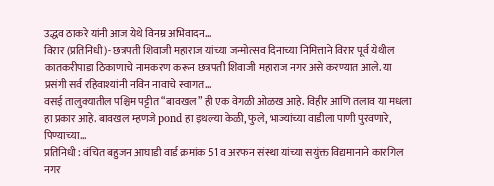उद्धव ठाकरे यांनी आज येथे विनम्र अभिवादन…
विरार (प्रतिनिधी)- छत्रपती शिवाजी महाराज यांच्या जन्मोत्सव दिनाच्या निमित्ताने विरार पूर्व येथील कातकरीपाडा ठिकाणाचे नामकरण करून छत्रपती शिवाजी महाराज नगर असे करण्यात आले. या प्रसंगी सर्व रहिवाश्यांनी नविन नावाचे स्वागत…
वसई तालुक्यातील पश्चिम पट्टीत “बावखल” ही एक वेगळी ओळख आहे. विहीर आणि तलाव या मधला हा प्रकार आहे. बावखल म्हणजे pond हा इथल्या केळी, फुले, भाज्यांच्या वाडीला पाणी पुरवणारे, पिण्याच्या…
प्रतिनिधी : वंचित बहुजन आघाडी वार्ड क्रमांक 51 व अरफन संस्था यांच्या सयुंक्त विद्यमानाने कारगिल नगर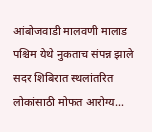आंबोजवाडी मालवणी मालाड पश्चिम येथे नुकताच संपन्न झाले सदर शिबिरात स्थलांतरित लोकांसाठी मोफत आरोग्य…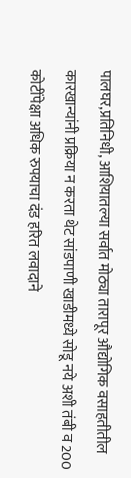पालघर,प्रतिनिधी, आशियातल्या सर्वात मोठ्या तारापूर औद्योगिक वसाहतीतील कारखान्यांनी प्रक्रिया न करता थेट सांडपाणी खाडीमध्ये सोडू नये अशी तंबी व 200 कोटींपेक्षा अधिक रुपयाचा दंड हरित लवादाने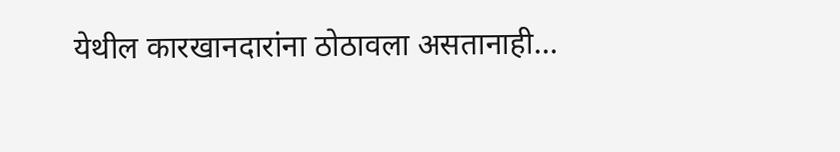येथील कारखानदारांना ठोठावला असतानाही…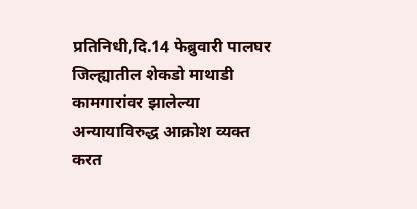प्रतिनिधी,दि.14 फेब्रुवारी पालघर जिल्ह्यातील शेकडो माथाडी कामगारांवर झालेल्या अन्यायाविरुद्ध आक्रोश व्यक्त करत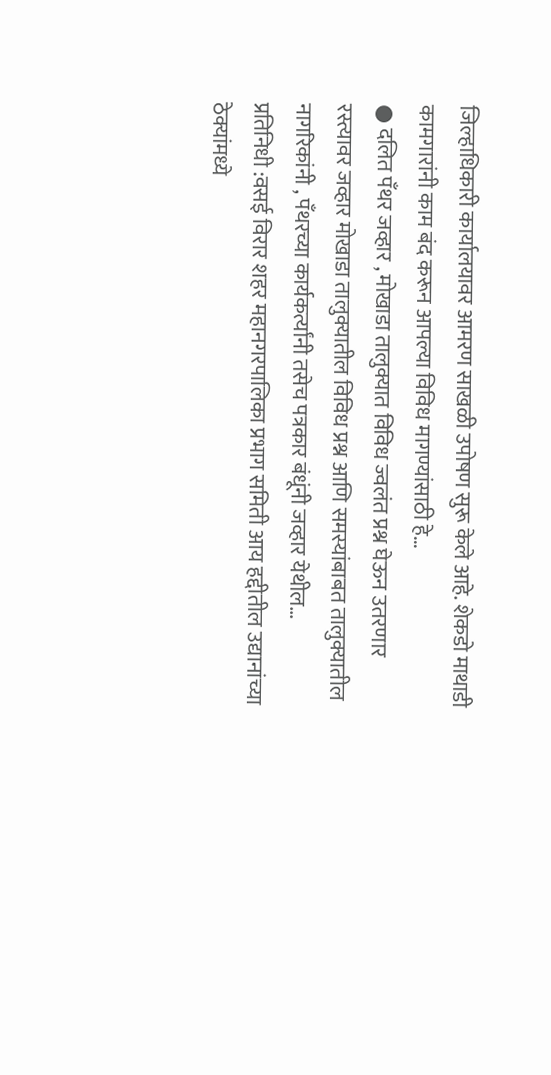जिल्हाधिकारी कार्यालयावर आमरण साखळी उपोषण सुरू केले आहे. शेकडो माथाडी कामगारांनी काम बंद करून आपल्या विविध मागण्यांसाठी हे…
● दलित पँथर जव्हार , मोखाडा तालुक्यात विविध ज्वलंत प्रश्न घेऊन उतरणार रस्त्यावर जव्हार मोखाडा तालुक्यातील विविध प्रश्न आणि समस्यांबाबत तालुक्यातील नागरिकांनी , पँथरच्या कार्यकर्त्यांनी तसेच पत्रकार बंधूंनी जव्हार येथील…
प्रतिनिधी :वसई विरार शहर महानगरपालिका प्रभाग समिती आय हद्दीतील उद्यानांच्या ठेक्यांमध्ये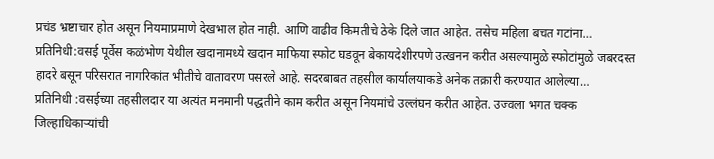प्रचंड भ्रष्टाचार होत असून नियमाप्रमाणे देखभाल होत नाही. आणि वाढीव किमतीचे ठेके दिले जात आहेत. तसेच महिला बचत गटांना…
प्रतिनिधी:वसई पूर्वेस कळंभोण येथील खदानामध्ये खदान माफिया स्फोट घडवून बेकायदेशीरपणे उत्खनन करीत असल्यामुळे स्फोटांमुळे जबरदस्त हादरे बसून परिसरात नागरिकांत भीतीचे वातावरण पसरले आहे. सदरबाबत तहसील कार्यालयाकडे अनेक तक्रारी करण्यात आलेल्या…
प्रतिनिधी :वसईच्या तहसीलदार या अत्यंत मनमानी पद्धतीने काम करीत असून नियमांचे उल्लंघन करीत आहेत. उज्वला भगत चक्क जिल्हाधिकाऱ्यांची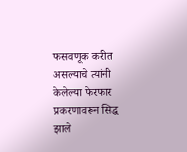फसवणूक करीत असल्याचे त्यांनी केलेल्या फेरफार प्रकरणावरून सिद्ध झाले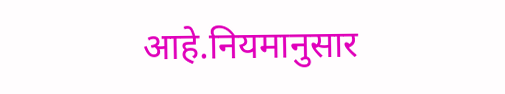आहे.नियमानुसार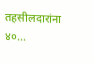तहसीलदारांना ४०…